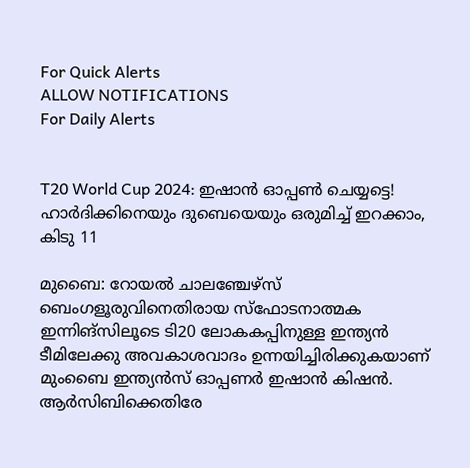For Quick Alerts
ALLOW NOTIFICATIONS
For Daily Alerts


T20 World Cup 2024: ഇഷാന്‍ ഓപ്പണ്‍ ചെയ്യട്ടെ! ഹാര്‍ദിക്കിനെയും ദുബെയെയും ഒരുമിച്ച് ഇറക്കാം, കിടു 11

മുബൈ: റോയല്‍ ചാലഞ്ചേഴ്‌സ് ബെംഗളൂരുവിനെതിരായ സ്‌ഫോടനാത്മക ഇന്നിങ്‌സിലൂടെ ടി20 ലോകകപ്പിനുള്ള ഇന്ത്യന്‍ ടീമിലേക്കു അവകാശവാദം ഉന്നയിച്ചിരിക്കുകയാണ് മുംബൈ ഇന്ത്യന്‍സ് ഓപ്പണര്‍ ഇഷാന്‍ കിഷന്‍. ആര്‍സിബിക്കെതിരേ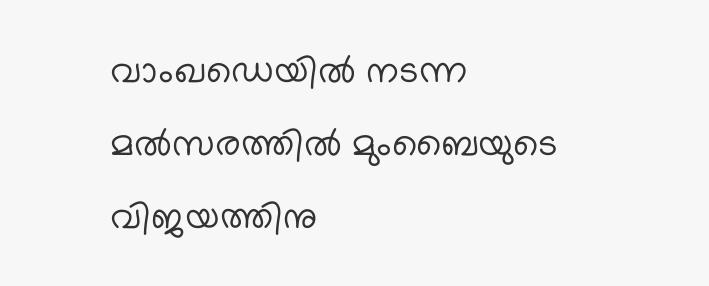വാംഖഡെയില്‍ നടന്ന മല്‍സരത്തില്‍ മുംബൈയുടെ വിജയത്തിനു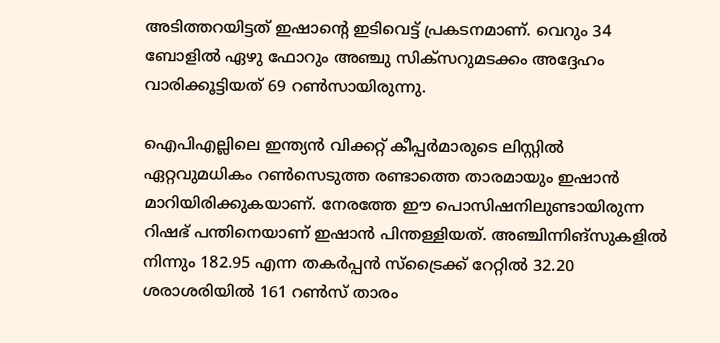അടിത്തറയിട്ടത് ഇഷാന്റെ ഇടിവെട്ട് പ്രകടനമാണ്. വെറും 34 ബോളില്‍ ഏഴു ഫോറും അഞ്ചു സിക്‌സറുമടക്കം അദ്ദേഹം വാരിക്കൂട്ടിയത് 69 റണ്‍സായിരുന്നു.

ഐപിഎല്ലിലെ ഇന്ത്യന്‍ വിക്കറ്റ് കീപ്പര്‍മാരുടെ ലിസ്റ്റില്‍ ഏറ്റവുമധികം റണ്‍സെടുത്ത രണ്ടാത്തെ താരമായും ഇഷാന്‍ മാറിയിരിക്കുകയാണ്. നേരത്തേ ഈ പൊസിഷനിലുണ്ടായിരുന്ന റിഷഭ് പന്തിനെയാണ് ഇഷാന്‍ പിന്തള്ളിയത്. അഞ്ചിന്നിങ്‌സുകളില്‍ നിന്നും 182.95 എന്ന തകര്‍പ്പന്‍ സ്‌ട്രൈക്ക് റേറ്റില്‍ 32.20 ശരാശരിയില്‍ 161 റണ്‍സ് താരം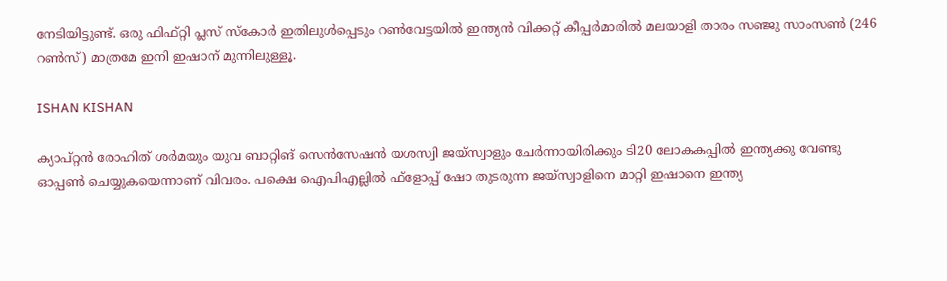നേടിയിട്ടുണ്ട്. ഒരു ഫിഫ്റ്റി പ്ലസ് സ്‌കോര്‍ ഇതിലുള്‍പ്പെടും റണ്‍വേട്ടയില്‍ ഇന്ത്യന്‍ വിക്കറ്റ് കീപ്പര്‍മാരില്‍ മലയാളി താരം സഞ്ജു സാംസണ്‍ (246 റണ്‍സ്) മാത്രമേ ഇനി ഇഷാന് മുന്നിലുള്ളൂ.

ISHAN KISHAN

ക്യാപ്റ്റന്‍ രോഹിത് ശര്‍മയും യുവ ബാറ്റിങ് സെന്‍സേഷന്‍ യശസ്വി ജയ്‌സ്വാളും ചേര്‍ന്നായിരിക്കും ടി20 ലോകകപ്പില്‍ ഇന്ത്യക്കു വേണ്ടു ഓപ്പണ്‍ ചെയ്യുകയെന്നാണ് വിവരം. പക്ഷെ ഐപിഎല്ലില്‍ ഫ്‌ളോപ്പ് ഷോ തുടരുന്ന ജയ്‌സ്വാളിനെ മാറ്റി ഇഷാനെ ഇന്ത്യ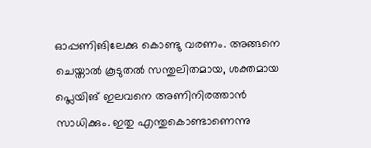ഓപ്പണിങിലേക്കു കൊണ്ടു വരണം. അങ്ങനെ ചെയ്താല്‍ കൂടുതല്‍ സന്തുലിതമായ, ശക്തമായ പ്ലെയിങ് ഇലവനെ അണിനിരത്താന്‍ സാധിക്കും. ഇതു എന്തുകൊണ്ടാണെന്നു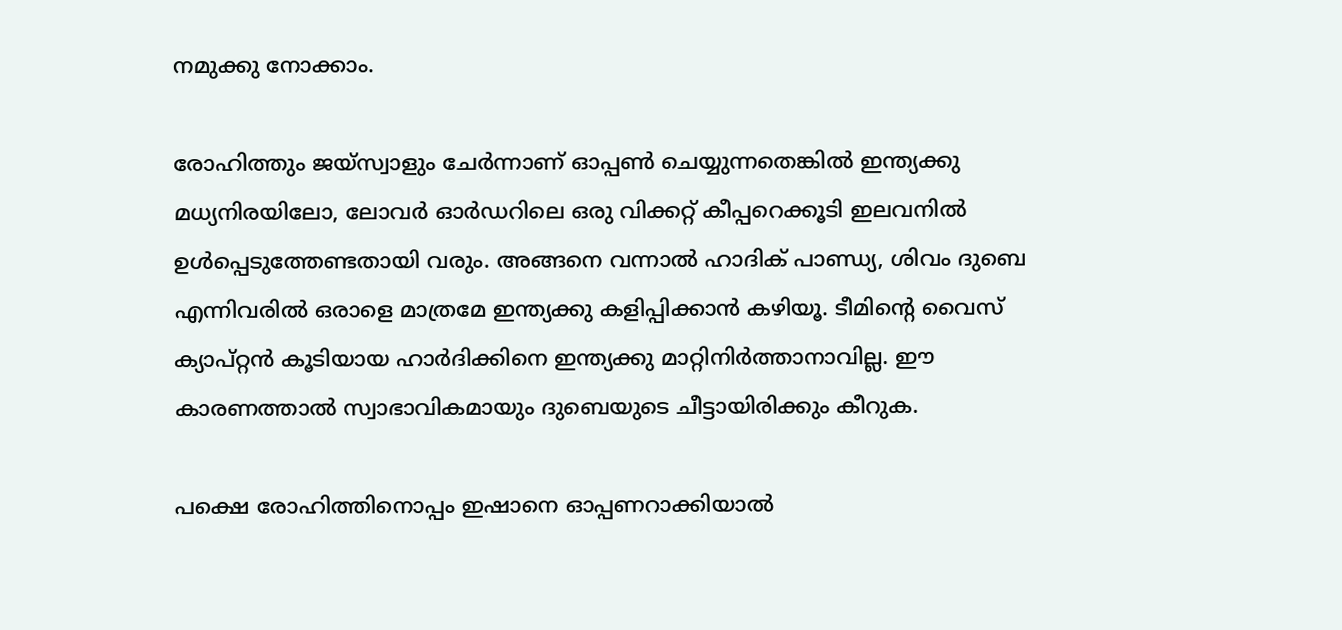നമുക്കു നോക്കാം.

രോഹിത്തും ജയ്‌സ്വാളും ചേര്‍ന്നാണ് ഓപ്പണ്‍ ചെയ്യുന്നതെങ്കില്‍ ഇന്ത്യക്കു മധ്യനിരയിലോ, ലോവര്‍ ഓര്‍ഡറിലെ ഒരു വിക്കറ്റ് കീപ്പറെക്കൂടി ഇലവനില്‍ ഉള്‍പ്പെടുത്തേണ്ടതായി വരും. അങ്ങനെ വന്നാല്‍ ഹാദിക് പാണ്ഡ്യ, ശിവം ദുബെ എന്നിവരില്‍ ഒരാളെ മാത്രമേ ഇന്ത്യക്കു കളിപ്പിക്കാന്‍ കഴിയൂ. ടീമിന്റെ വൈസ് ക്യാപ്റ്റന്‍ കൂടിയായ ഹാര്‍ദിക്കിനെ ഇന്ത്യക്കു മാറ്റിനിര്‍ത്താനാവില്ല. ഈ കാരണത്താല്‍ സ്വാഭാവികമായും ദുബെയുടെ ചീട്ടായിരിക്കും കീറുക.

പക്ഷെ രോഹിത്തിനൊപ്പം ഇഷാനെ ഓപ്പണറാക്കിയാല്‍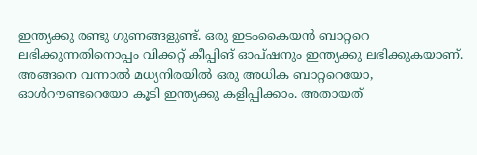ഇന്ത്യക്കു രണ്ടു ഗുണങ്ങളുണ്ട്. ഒരു ഇടംകൈയന്‍ ബാറ്ററെ ലഭിക്കുന്നതിനൊപ്പം വിക്കറ്റ് കീപ്പിങ് ഓപ്ഷനും ഇന്ത്യക്കു ലഭിക്കുകയാണ്. അങ്ങനെ വന്നാല്‍ മധ്യനിരയില്‍ ഒരു അധിക ബാറ്ററെയോ, ഓള്‍റൗണ്ടറെയോ കൂടി ഇന്ത്യക്കു കളിപ്പിക്കാം. അതായത്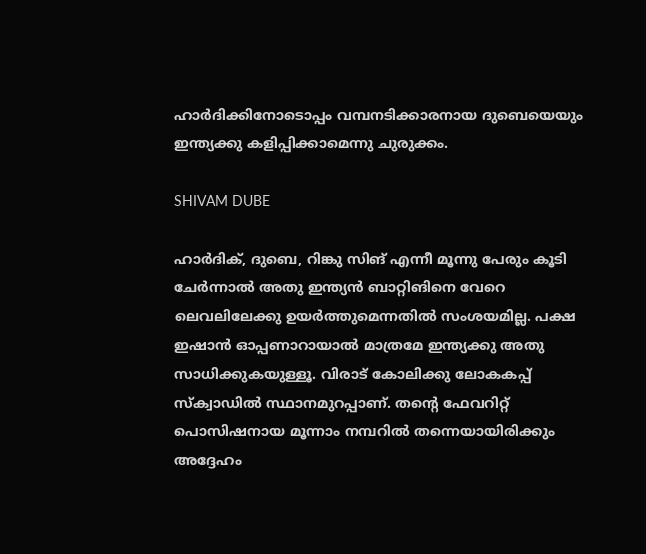ഹാര്‍ദിക്കിനോടൊപ്പം വമ്പനടിക്കാരനായ ദുബെയെയും ഇന്ത്യക്കു കളിപ്പിക്കാമെന്നു ചുരുക്കം.

SHIVAM DUBE

ഹാര്‍ദിക്, ദുബെ, റിങ്കു സിങ് എന്നീ മൂന്നു പേരും കൂടി ചേര്‍ന്നാല്‍ അതു ഇന്ത്യന്‍ ബാറ്റിങിനെ വേറെ ലെവലിലേക്കു ഉയര്‍ത്തുമെന്നതില്‍ സംശയമില്ല. പക്ഷ ഇഷാന്‍ ഓപ്പണാറായാല്‍ മാത്രമേ ഇന്ത്യക്കു അതു സാധിക്കുകയുള്ളൂ. വിരാട് കോലിക്കു ലോകകപ്പ് സ്‌ക്വാഡില്‍ സ്ഥാനമുറപ്പാണ്. തന്റെ ഫേവറിറ്റ് പൊസിഷനായ മൂന്നാം നമ്പറില്‍ തന്നെയായിരിക്കും അദ്ദേഹം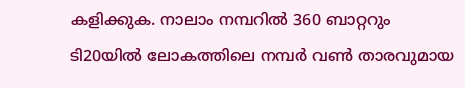കളിക്കുക. നാലാം നമ്പറില്‍ 360 ബാറ്ററും ടി20യില്‍ ലോകത്തിലെ നമ്പര്‍ വണ്‍ താരവുമായ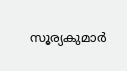സൂര്യകുമാര്‍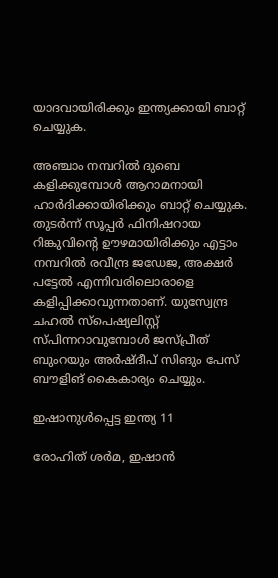യാദവായിരിക്കും ഇന്ത്യക്കായി ബാറ്റ് ചെയ്യുക.

അഞ്ചാം നമ്പറില്‍ ദുബെ കളിക്കുമ്പോള്‍ ആറാമനായി ഹാര്‍ദിക്കായിരിക്കും ബാറ്റ് ചെയ്യുക. തുടര്‍ന്ന് സൂപ്പര്‍ ഫിനിഷറായ റിങ്കുവിന്റെ ഊഴമായിരിക്കും എട്ടാം നമ്പറില്‍ രവീന്ദ്ര ജഡേജ, അക്ഷര്‍ പട്ടേല്‍ എന്നിവരിലൊരാളെ കളിപ്പിക്കാവുന്നതാണ്. യുസ്വേന്ദ്ര ചഹല്‍ സ്‌പെഷ്യലിസ്റ്റ് സ്പിന്നറാവുമ്പോള്‍ ജസ്പ്രീത് ബുംറയും അര്‍ഷ്ദീപ് സിങും പേസ് ബൗളിങ് കൈകാര്യം ചെയ്യും.

ഇഷാനുള്‍പ്പെട്ട ഇന്ത്യ 11

രോഹിത് ശര്‍മ, ഇഷാന്‍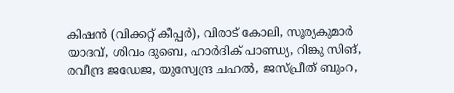കിഷന്‍ (വിക്കറ്റ് കീപ്പര്‍), വിരാട് കോലി, സൂര്യകുമാര്‍ യാദവ്, ശിവം ദുബെ, ഹാര്‍ദിക് പാണ്ഡ്യ, റിങ്കു സിങ്, രവീന്ദ്ര ജഡേജ, യുസ്വേന്ദ്ര ചഹല്‍, ജസ്പ്രീത് ബുംറ,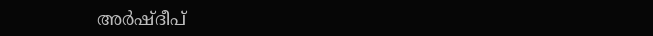അര്‍ഷ്ദീപ്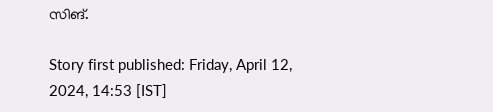സിങ്.

Story first published: Friday, April 12, 2024, 14:53 [IST]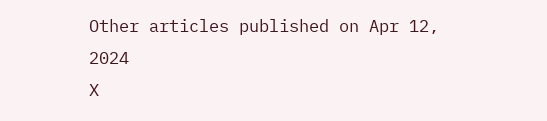Other articles published on Apr 12, 2024
X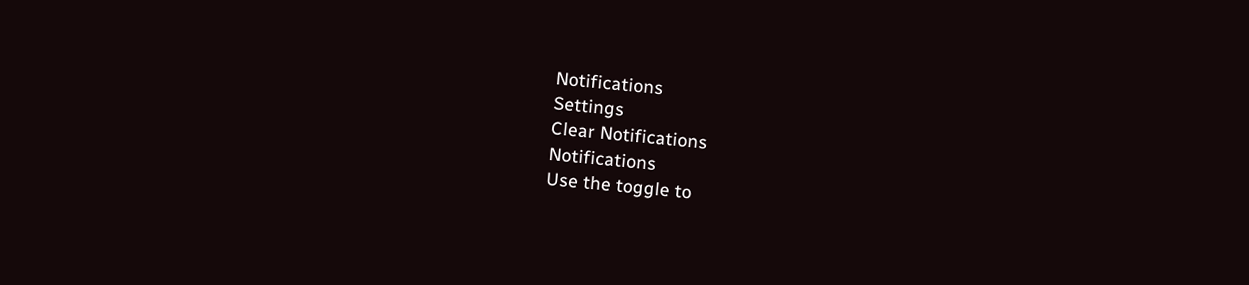Notifications
Settings
Clear Notifications
Notifications
Use the toggle to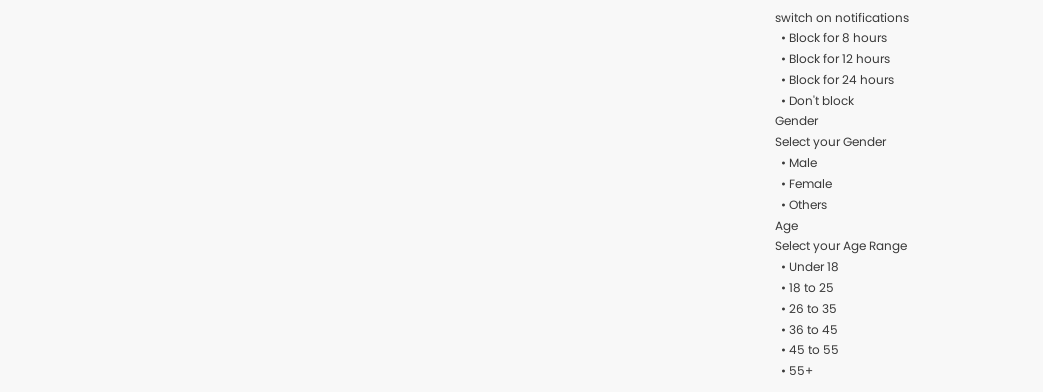switch on notifications
  • Block for 8 hours
  • Block for 12 hours
  • Block for 24 hours
  • Don't block
Gender
Select your Gender
  • Male
  • Female
  • Others
Age
Select your Age Range
  • Under 18
  • 18 to 25
  • 26 to 35
  • 36 to 45
  • 45 to 55
  • 55+